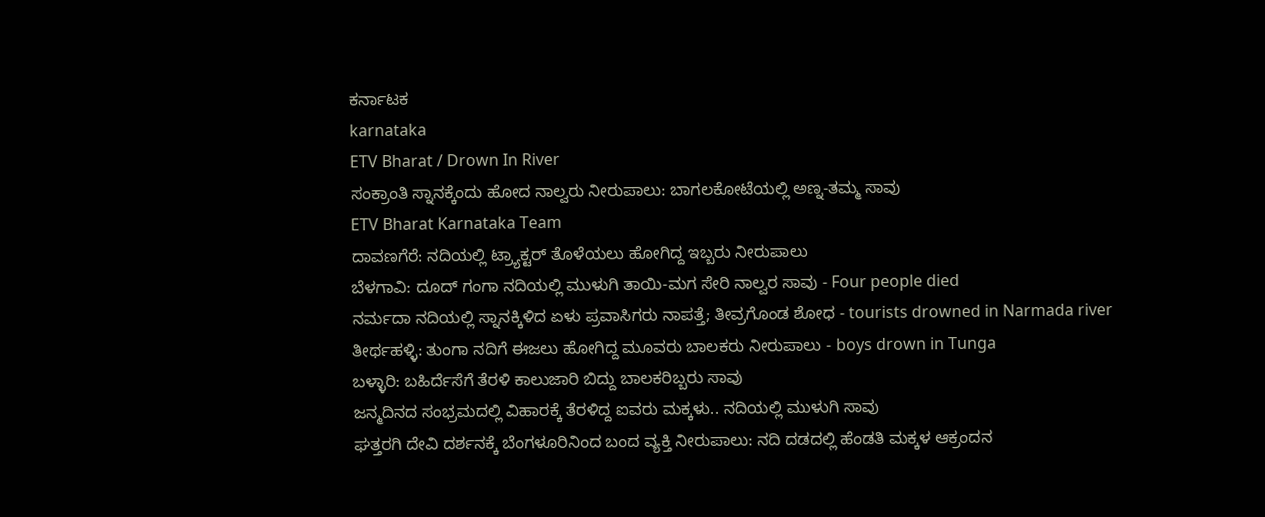ಕರ್ನಾಟಕ
karnataka
ETV Bharat / Drown In River
ಸಂಕ್ರಾಂತಿ ಸ್ನಾನಕ್ಕೆಂದು ಹೋದ ನಾಲ್ವರು ನೀರುಪಾಲು: ಬಾಗಲಕೋಟೆಯಲ್ಲಿ ಅಣ್ನ-ತಮ್ಮ ಸಾವು
ETV Bharat Karnataka Team
ದಾವಣಗೆರೆ: ನದಿಯಲ್ಲಿ ಟ್ರ್ಯಾಕ್ಟರ್ ತೊಳೆಯಲು ಹೋಗಿದ್ದ ಇಬ್ಬರು ನೀರುಪಾಲು
ಬೆಳಗಾವಿ: ದೂದ್ ಗಂಗಾ ನದಿಯಲ್ಲಿ ಮುಳುಗಿ ತಾಯಿ-ಮಗ ಸೇರಿ ನಾಲ್ವರ ಸಾವು - Four people died
ನರ್ಮದಾ ನದಿಯಲ್ಲಿ ಸ್ನಾನಕ್ಕಿಳಿದ ಏಳು ಪ್ರವಾಸಿಗರು ನಾಪತ್ತೆ; ತೀವ್ರಗೊಂಡ ಶೋಧ - tourists drowned in Narmada river
ತೀರ್ಥಹಳ್ಳಿ: ತುಂಗಾ ನದಿಗೆ ಈಜಲು ಹೋಗಿದ್ದ ಮೂವರು ಬಾಲಕರು ನೀರುಪಾಲು - boys drown in Tunga
ಬಳ್ಳಾರಿ: ಬಹಿರ್ದೆಸೆಗೆ ತೆರಳಿ ಕಾಲುಜಾರಿ ಬಿದ್ದು ಬಾಲಕರಿಬ್ಬರು ಸಾವು
ಜನ್ಮದಿನದ ಸಂಭ್ರಮದಲ್ಲಿ ವಿಹಾರಕ್ಕೆ ತೆರಳಿದ್ದ ಐವರು ಮಕ್ಕಳು.. ನದಿಯಲ್ಲಿ ಮುಳುಗಿ ಸಾವು
ಘತ್ತರಗಿ ದೇವಿ ದರ್ಶನಕ್ಕೆ ಬೆಂಗಳೂರಿನಿಂದ ಬಂದ ವ್ಯಕ್ತಿ ನೀರುಪಾಲು: ನದಿ ದಡದಲ್ಲಿ ಹೆಂಡತಿ ಮಕ್ಕಳ ಆಕ್ರಂದನ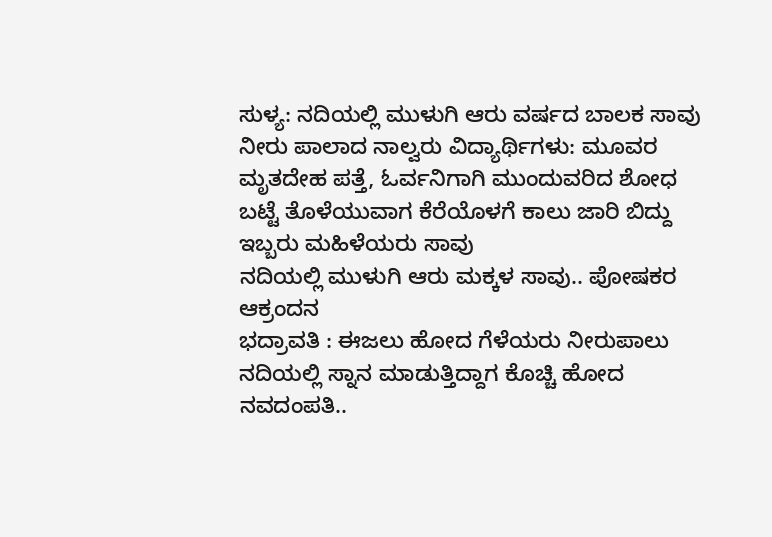ಸುಳ್ಯ: ನದಿಯಲ್ಲಿ ಮುಳುಗಿ ಆರು ವರ್ಷದ ಬಾಲಕ ಸಾವು
ನೀರು ಪಾಲಾದ ನಾಲ್ವರು ವಿದ್ಯಾರ್ಥಿಗಳು: ಮೂವರ ಮೃತದೇಹ ಪತ್ತೆ, ಓರ್ವನಿಗಾಗಿ ಮುಂದುವರಿದ ಶೋಧ
ಬಟ್ಟೆ ತೊಳೆಯುವಾಗ ಕೆರೆಯೊಳಗೆ ಕಾಲು ಜಾರಿ ಬಿದ್ದು ಇಬ್ಬರು ಮಹಿಳೆಯರು ಸಾವು
ನದಿಯಲ್ಲಿ ಮುಳುಗಿ ಆರು ಮಕ್ಕಳ ಸಾವು.. ಪೋಷಕರ ಆಕ್ರಂದನ
ಭದ್ರಾವತಿ : ಈಜಲು ಹೋದ ಗೆಳೆಯರು ನೀರುಪಾಲು
ನದಿಯಲ್ಲಿ ಸ್ನಾನ ಮಾಡುತ್ತಿದ್ದಾಗ ಕೊಚ್ಚಿ ಹೋದ ನವದಂಪತಿ..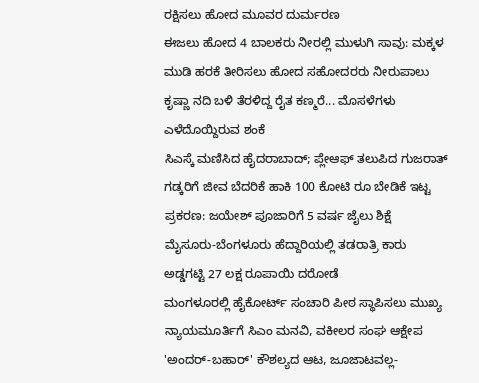ರಕ್ಷಿಸಲು ಹೋದ ಮೂವರ ದುರ್ಮರಣ
ಈಜಲು ಹೋದ 4 ಬಾಲಕರು ನೀರಲ್ಲಿ ಮುಳುಗಿ ಸಾವು: ಮಕ್ಕಳ ಮುಡಿ ಹರಕೆ ತೀರಿಸಲು ಹೋದ ಸಹೋದರರು ನೀರುಪಾಲು
ಕೃಷ್ಣಾ ನದಿ ಬಳಿ ತೆರಳಿದ್ದ ರೈತ ಕಣ್ಮರೆ... ಮೊಸಳೆಗಳು ಎಳೆದೊಯ್ದಿರುವ ಶಂಕೆ
ಸಿಎಸ್ಕೆ ಮಣಿಸಿದ ಹೈದರಾಬಾದ್; ಪ್ಲೇಆಫ್ ತಲುಪಿದ ಗುಜರಾತ್
ಗಡ್ಕರಿಗೆ ಜೀವ ಬೆದರಿಕೆ ಹಾಕಿ 100 ಕೋಟಿ ರೂ ಬೇಡಿಕೆ ಇಟ್ಟ ಪ್ರಕರಣ: ಜಯೇಶ್ ಪೂಜಾರಿಗೆ 5 ವರ್ಷ ಜೈಲು ಶಿಕ್ಷೆ
ಮೈಸೂರು-ಬೆಂಗಳೂರು ಹೆದ್ದಾರಿಯಲ್ಲಿ ತಡರಾತ್ರಿ ಕಾರು ಅಡ್ಡಗಟ್ಟಿ 27 ಲಕ್ಷ ರೂಪಾಯಿ ದರೋಡೆ
ಮಂಗಳೂರಲ್ಲಿ ಹೈಕೋರ್ಟ್ ಸಂಚಾರಿ ಪೀಠ ಸ್ಥಾಪಿಸಲು ಮುಖ್ಯ ನ್ಯಾಯಮೂರ್ತಿಗೆ ಸಿಎಂ ಮನವಿ, ವಕೀಲರ ಸಂಘ ಆಕ್ಷೇಪ
'ಅಂದರ್-ಬಹಾರ್' ಕೌಶಲ್ಯದ ಆಟ, ಜೂಜಾಟವಲ್ಲ-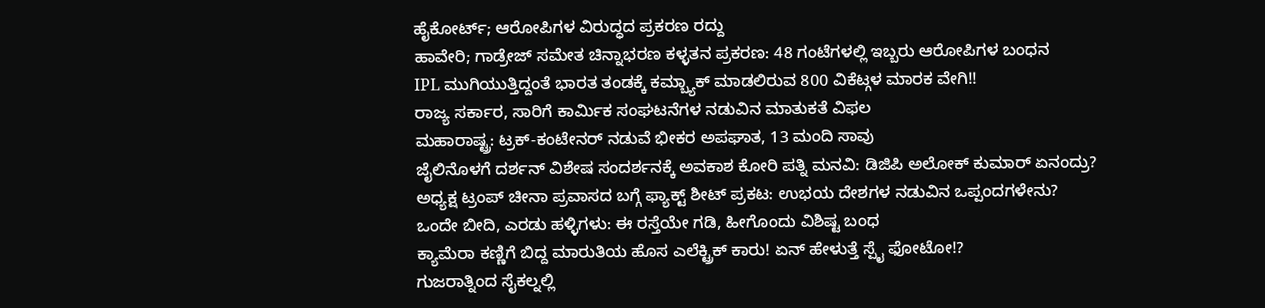ಹೈಕೋರ್ಟ್; ಆರೋಪಿಗಳ ವಿರುದ್ಧದ ಪ್ರಕರಣ ರದ್ದು
ಹಾವೇರಿ; ಗಾಡ್ರೇಜ್ ಸಮೇತ ಚಿನ್ನಾಭರಣ ಕಳ್ಳತನ ಪ್ರಕರಣ: 48 ಗಂಟೆಗಳಲ್ಲಿ ಇಬ್ಬರು ಆರೋಪಿಗಳ ಬಂಧನ
IPL ಮುಗಿಯುತ್ತಿದ್ದಂತೆ ಭಾರತ ತಂಡಕ್ಕೆ ಕಮ್ಬ್ಯಾಕ್ ಮಾಡಲಿರುವ 800 ವಿಕೆಟ್ಗಳ ಮಾರಕ ವೇಗಿ!!
ರಾಜ್ಯ ಸರ್ಕಾರ, ಸಾರಿಗೆ ಕಾರ್ಮಿಕ ಸಂಘಟನೆಗಳ ನಡುವಿನ ಮಾತುಕತೆ ವಿಫಲ
ಮಹಾರಾಷ್ಟ್ರ: ಟ್ರಕ್-ಕಂಟೇನರ್ ನಡುವೆ ಭೀಕರ ಅಪಘಾತ, 13 ಮಂದಿ ಸಾವು
ಜೈಲಿನೊಳಗೆ ದರ್ಶನ್ ವಿಶೇಷ ಸಂದರ್ಶನಕ್ಕೆ ಅವಕಾಶ ಕೋರಿ ಪತ್ನಿ ಮನವಿ: ಡಿಜಿಪಿ ಅಲೋಕ್ ಕುಮಾರ್ ಏನಂದ್ರು?
ಅಧ್ಯಕ್ಷ ಟ್ರಂಪ್ ಚೀನಾ ಪ್ರವಾಸದ ಬಗ್ಗೆ ಫ್ಯಾಕ್ಟ್ ಶೀಟ್ ಪ್ರಕಟ: ಉಭಯ ದೇಶಗಳ ನಡುವಿನ ಒಪ್ಪಂದಗಳೇನು?
ಒಂದೇ ಬೀದಿ, ಎರಡು ಹಳ್ಳಿಗಳು: ಈ ರಸ್ತೆಯೇ ಗಡಿ, ಹೀಗೊಂದು ವಿಶಿಷ್ಟ ಬಂಧ
ಕ್ಯಾಮೆರಾ ಕಣ್ಣಿಗೆ ಬಿದ್ದ ಮಾರುತಿಯ ಹೊಸ ಎಲೆಕ್ಟ್ರಿಕ್ ಕಾರು! ಏನ್ ಹೇಳುತ್ತೆ ಸ್ಪೈ ಫೋಟೋ!?
ಗುಜರಾತ್ನಿಂದ ಸೈಕಲ್ನಲ್ಲಿ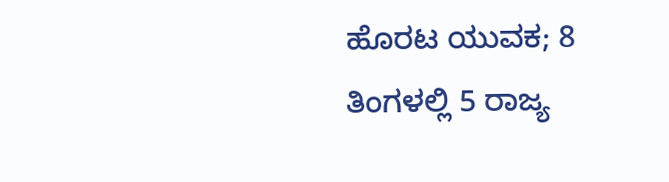ಹೊರಟ ಯುವಕ; 8 ತಿಂಗಳಲ್ಲಿ 5 ರಾಜ್ಯ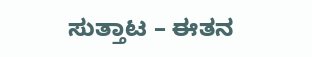ಸುತ್ತಾಟ – ಈತನ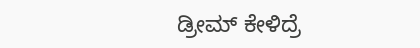ಡ್ರೀಮ್ ಕೇಳಿದ್ರೆ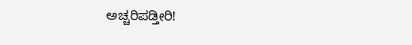ಅಚ್ಚರಿಪಡ್ತೀರಿ!